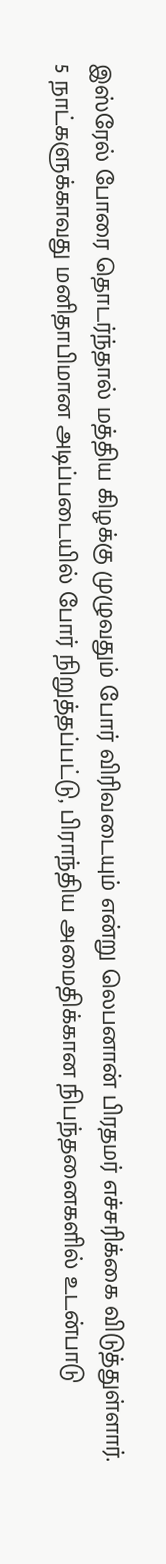இஸ்ரேல் போரை தொடர்ந்தால் மத்திய கிழக்கு முழுவதும் போர் விரிவடையும் என்று லெபனான் பிரதமர் எச்சரிக்கை விடுத்துள்ளார்.
5 நாட்களுக்காவது மனிதாபிமான அடிப்படையில் போர் நிறுத்தப்பட்டு, பிராந்திய அமைதிக்கான நிபந்தனைகளில் உடன்பாடு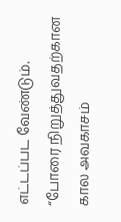எட்டப்பட வேண்டும்.
“போரை நிறுத்துவதற்கான கால அவகாசம்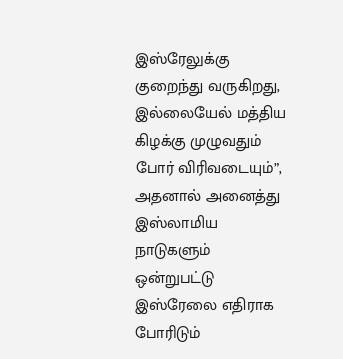இஸ்ரேலுக்கு குறைந்து வருகிறது, இல்லையேல் மத்திய கிழக்கு முழுவதும் போர் விரிவடையும்”, அதனால் அனைத்து இஸ்லாமிய நாடுகளும் ஒன்றுபட்டு இஸ்ரேலை எதிராக போரிடும்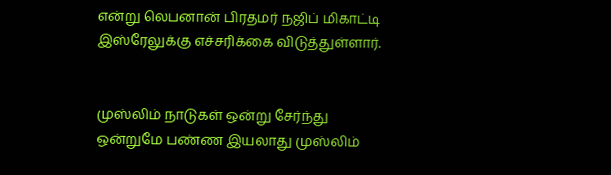என்று லெபனான் பிரதமர் நஜிப் மிகாட்டி இஸ்ரேலுக்கு எச்சரிக்கை விடுத்துள்ளார்.


முஸ்லிம் நாடுகள் ஒன்று சேர்ந்து ஒன்றுமே பண்ண இயலாது முஸ்லிம்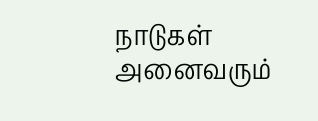நாடுகள் அனைவரும்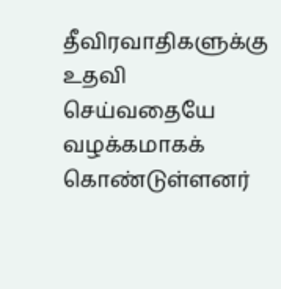தீவிரவாதிகளுக்கு உதவி செய்வதையே வழக்கமாகக் கொண்டுள்ளனர்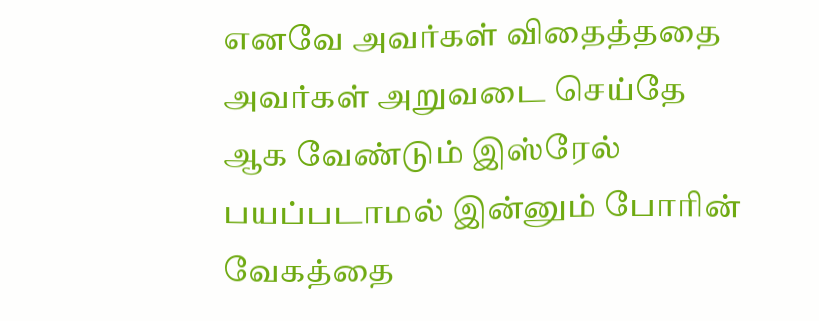எனவே அவர்கள் விதைத்ததை அவர்கள் அறுவடை செய்தே ஆக வேண்டும் இஸ்ரேல் பயப்படாமல் இன்னும் போரின் வேகத்தை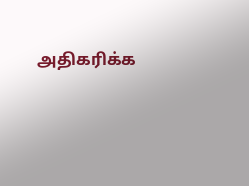அதிகரிக்க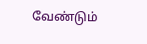வேண்டும்